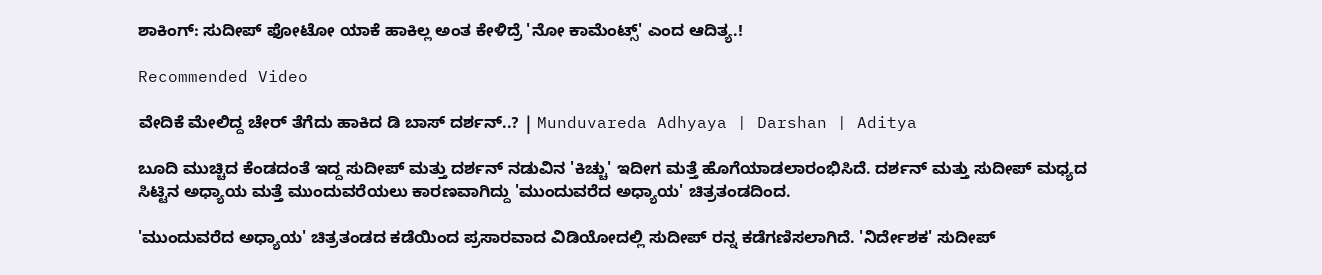ಶಾಕಿಂಗ್: ಸುದೀಪ್ ಫೋಟೋ ಯಾಕೆ ಹಾಕಿಲ್ಲ ಅಂತ ಕೇಳಿದ್ರೆ 'ನೋ ಕಾಮೆಂಟ್ಸ್' ಎಂದ ಆದಿತ್ಯ.!

Recommended Video

ವೇದಿಕೆ ಮೇಲಿದ್ದ ಚೇರ್ ತೆಗೆದು ಹಾಕಿದ ಡಿ ಬಾಸ್ ದರ್ಶನ್..? | Munduvareda Adhyaya | Darshan | Aditya

ಬೂದಿ ಮುಚ್ಚಿದ ಕೆಂಡದಂತೆ ಇದ್ದ ಸುದೀಪ್ ಮತ್ತು ದರ್ಶನ್ ನಡುವಿನ 'ಕಿಚ್ಚು' ಇದೀಗ ಮತ್ತೆ ಹೊಗೆಯಾಡಲಾರಂಭಿಸಿದೆ. ದರ್ಶನ್ ಮತ್ತು ಸುದೀಪ್ ಮಧ್ಯದ ಸಿಟ್ಟಿನ ಅಧ್ಯಾಯ ಮತ್ತೆ ಮುಂದುವರೆಯಲು ಕಾರಣವಾಗಿದ್ದು 'ಮುಂದುವರೆದ ಅಧ್ಯಾಯ' ಚಿತ್ರತಂಡದಿಂದ.

'ಮುಂದುವರೆದ ಅಧ್ಯಾಯ' ಚಿತ್ರತಂಡದ ಕಡೆಯಿಂದ ಪ್ರಸಾರವಾದ ವಿಡಿಯೋದಲ್ಲಿ ಸುದೀಪ್ ರನ್ನ ಕಡೆಗಣಿಸಲಾಗಿದೆ. 'ನಿರ್ದೇಶಕ' ಸುದೀಪ್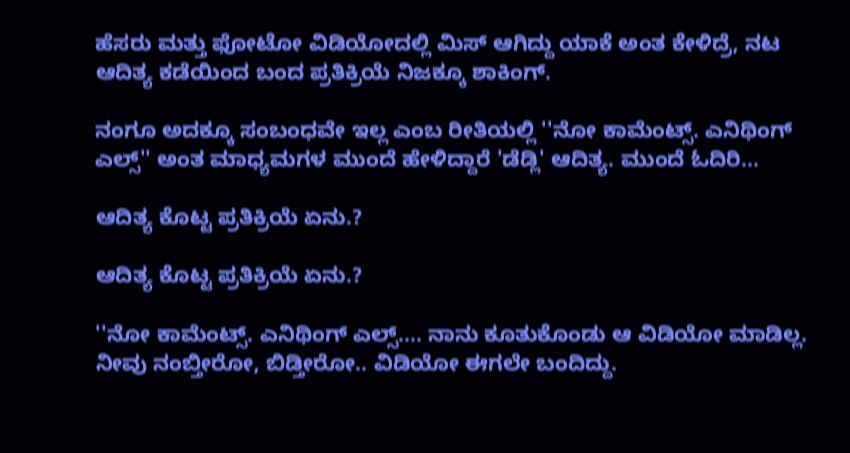ಹೆಸರು ಮತ್ತು ಫೋಟೋ ವಿಡಿಯೋದಲ್ಲಿ ಮಿಸ್ ಆಗಿದ್ದು ಯಾಕೆ ಅಂತ ಕೇಳಿದ್ರೆ, ನಟ ಆದಿತ್ಯ ಕಡೆಯಿಂದ ಬಂದ ಪ್ರತಿಕ್ರಿಯೆ ನಿಜಕ್ಕೂ ಶಾಕಿಂಗ್.

ನಂಗೂ ಅದಕ್ಕೂ ಸಂಬಂಧವೇ ಇಲ್ಲ ಎಂಬ ರೀತಿಯಲ್ಲಿ ''ನೋ ಕಾಮೆಂಟ್ಸ್. ಎನಿಥಿಂಗ್ ಎಲ್ಸ್'' ಅಂತ ಮಾಧ್ಯಮಗಳ ಮುಂದೆ ಹೇಳಿದ್ದಾರೆ 'ಡೆಡ್ಲಿ' ಆದಿತ್ಯ. ಮುಂದೆ ಓದಿರಿ...

ಆದಿತ್ಯ ಕೊಟ್ಟ ಪ್ರತಿಕ್ರಿಯೆ ಏನು.?

ಆದಿತ್ಯ ಕೊಟ್ಟ ಪ್ರತಿಕ್ರಿಯೆ ಏನು.?

''ನೋ ಕಾಮೆಂಟ್ಸ್. ಎನಿಥಿಂಗ್ ಎಲ್ಸ್.... ನಾನು ಕೂತುಕೊಂಡು ಆ ವಿಡಿಯೋ ಮಾಡಿಲ್ಲ. ನೀವು ನಂಬ್ತೀರೋ, ಬಿಡ್ತೀರೋ.. ವಿಡಿಯೋ ಈಗಲೇ ಬಂದಿದ್ದು.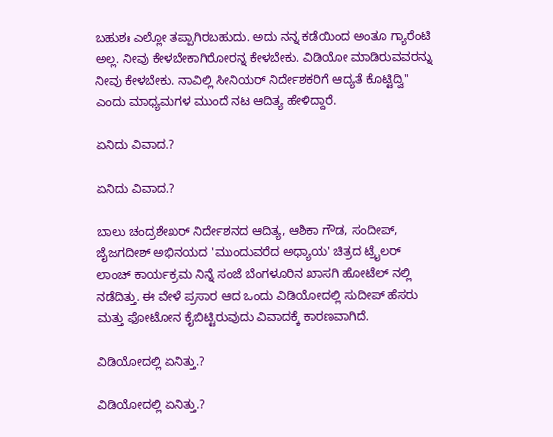ಬಹುಶಃ ಎಲ್ಲೋ ತಪ್ಪಾಗಿರಬಹುದು. ಅದು ನನ್ನ ಕಡೆಯಿಂದ ಅಂತೂ ಗ್ಯಾರೆಂಟಿ ಅಲ್ಲ. ನೀವು ಕೇಳಬೇಕಾಗಿರೋರನ್ನ ಕೇಳಬೇಕು. ವಿಡಿಯೋ ಮಾಡಿರುವವರನ್ನು ನೀವು ಕೇಳಬೇಕು. ನಾವಿಲ್ಲಿ ಸೀನಿಯರ್ ನಿರ್ದೇಶಕರಿಗೆ ಆದ್ಯತೆ ಕೊಟ್ಟಿದ್ವಿ'' ಎಂದು ಮಾಧ್ಯಮಗಳ ಮುಂದೆ ನಟ ಆದಿತ್ಯ ಹೇಳಿದ್ದಾರೆ.

ಏನಿದು ವಿವಾದ.?

ಏನಿದು ವಿವಾದ.?

ಬಾಲು ಚಂದ್ರಶೇಖರ್ ನಿರ್ದೇಶನದ ಆದಿತ್ಯ, ಆಶಿಕಾ ಗೌಡ, ಸಂದೀಪ್, ಜೈಜಗದೀಶ್ ಅಭಿನಯದ 'ಮುಂದುವರೆದ ಅಧ್ಯಾಯ' ಚಿತ್ರದ ಟ್ರೈಲರ್ ಲಾಂಚ್ ಕಾರ್ಯಕ್ರಮ ನಿನ್ನೆ ಸಂಜೆ ಬೆಂಗಳೂರಿನ ಖಾಸಗಿ ಹೋಟೆಲ್ ನಲ್ಲಿ ನಡೆದಿತ್ತು. ಈ ವೇಳೆ ಪ್ರಸಾರ ಆದ ಒಂದು ವಿಡಿಯೋದಲ್ಲಿ ಸುದೀಪ್ ಹೆಸರು ಮತ್ತು ಫೋಟೋನ ಕೈಬಿಟ್ಟಿರುವುದು ವಿವಾದಕ್ಕೆ ಕಾರಣವಾಗಿದೆ.

ವಿಡಿಯೋದಲ್ಲಿ ಏನಿತ್ತು.?

ವಿಡಿಯೋದಲ್ಲಿ ಏನಿತ್ತು.?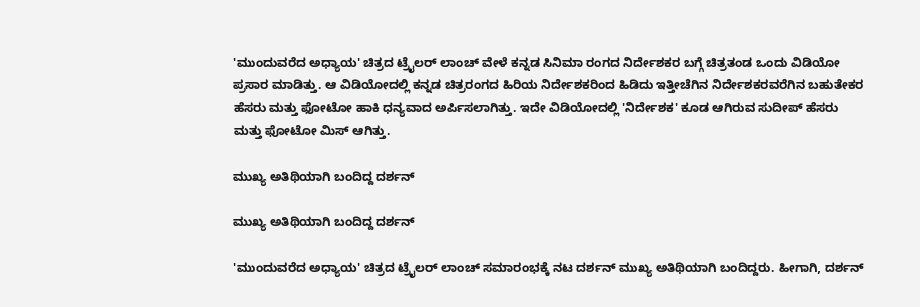'ಮುಂದುವರೆದ ಅಧ್ಯಾಯ' ಚಿತ್ರದ ಟ್ರೈಲರ್ ಲಾಂಚ್ ವೇಳೆ ಕನ್ನಡ ಸಿನಿಮಾ ರಂಗದ ನಿರ್ದೇಶಕರ ಬಗ್ಗೆ ಚಿತ್ರತಂಡ ಒಂದು ವಿಡಿಯೋ ಪ್ರಸಾರ ಮಾಡಿತ್ತು. ಆ ವಿಡಿಯೋದಲ್ಲಿ ಕನ್ನಡ ಚಿತ್ರರಂಗದ ಹಿರಿಯ ನಿರ್ದೇಶಕರಿಂದ ಹಿಡಿದು ಇತ್ತೀಚೆಗಿನ ನಿರ್ದೇಶಕರವರೆಗಿನ ಬಹುತೇಕರ ಹೆಸರು ಮತ್ತು ಫೋಟೋ ಹಾಕಿ ಧನ್ಯವಾದ ಅರ್ಪಿಸಲಾಗಿತ್ತು. ಇದೇ ವಿಡಿಯೋದಲ್ಲಿ 'ನಿರ್ದೇಶಕ' ಕೂಡ ಆಗಿರುವ ಸುದೀಪ್ ಹೆಸರು ಮತ್ತು ಫೋಟೋ ಮಿಸ್ ಆಗಿತ್ತು.

ಮುಖ್ಯ ಅತಿಥಿಯಾಗಿ ಬಂದಿದ್ದ ದರ್ಶನ್

ಮುಖ್ಯ ಅತಿಥಿಯಾಗಿ ಬಂದಿದ್ದ ದರ್ಶನ್

'ಮುಂದುವರೆದ ಅಧ್ಯಾಯ' ಚಿತ್ರದ ಟ್ರೈಲರ್ ಲಾಂಚ್ ಸಮಾರಂಭಕ್ಕೆ ನಟ ದರ್ಶನ್ ಮುಖ್ಯ ಅತಿಥಿಯಾಗಿ ಬಂದಿದ್ದರು. ಹೀಗಾಗಿ, ದರ್ಶನ್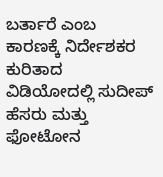ಬರ್ತಾರೆ ಎಂಬ ಕಾರಣಕ್ಕೆ ನಿರ್ದೇಶಕರ ಕುರಿತಾದ ವಿಡಿಯೋದಲ್ಲಿ ಸುದೀಪ್ ಹೆಸರು ಮತ್ತು ಫೋಟೋನ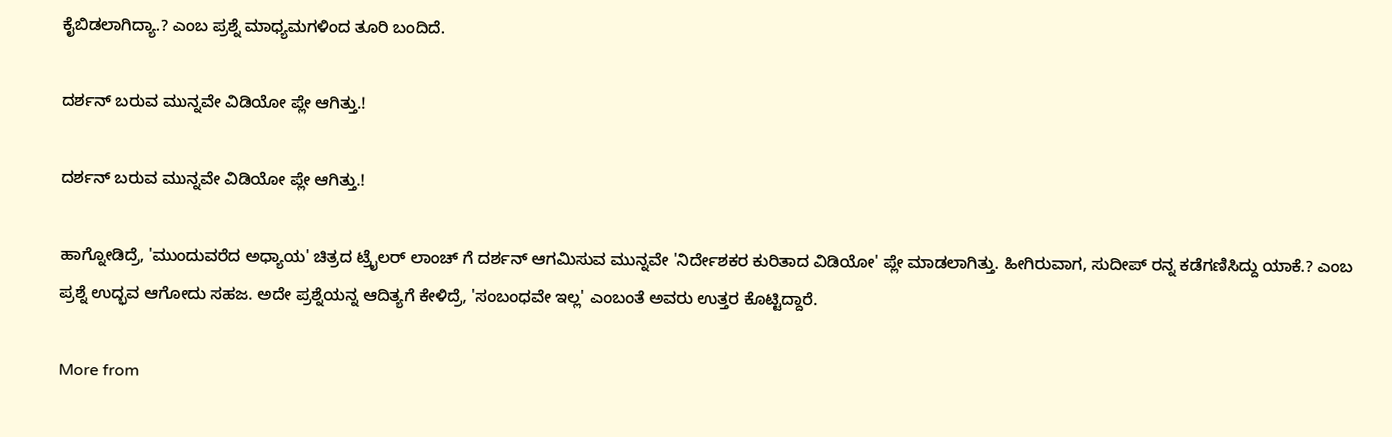ಕೈಬಿಡಲಾಗಿದ್ಯಾ.? ಎಂಬ ಪ್ರಶ್ನೆ ಮಾಧ್ಯಮಗಳಿಂದ ತೂರಿ ಬಂದಿದೆ.

ದರ್ಶನ್ ಬರುವ ಮುನ್ನವೇ ವಿಡಿಯೋ ಪ್ಲೇ ಆಗಿತ್ತು.!

ದರ್ಶನ್ ಬರುವ ಮುನ್ನವೇ ವಿಡಿಯೋ ಪ್ಲೇ ಆಗಿತ್ತು.!

ಹಾಗ್ನೋಡಿದ್ರೆ, 'ಮುಂದುವರೆದ ಅಧ್ಯಾಯ' ಚಿತ್ರದ ಟ್ರೈಲರ್ ಲಾಂಚ್ ಗೆ ದರ್ಶನ್ ಆಗಮಿಸುವ ಮುನ್ನವೇ 'ನಿರ್ದೇಶಕರ ಕುರಿತಾದ ವಿಡಿಯೋ' ಪ್ಲೇ ಮಾಡಲಾಗಿತ್ತು. ಹೀಗಿರುವಾಗ, ಸುದೀಪ್ ರನ್ನ ಕಡೆಗಣಿಸಿದ್ದು ಯಾಕೆ.? ಎಂಬ ಪ್ರಶ್ನೆ ಉದ್ಭವ ಆಗೋದು ಸಹಜ. ಅದೇ ಪ್ರಶ್ನೆಯನ್ನ ಆದಿತ್ಯಗೆ ಕೇಳಿದ್ರೆ, 'ಸಂಬಂಧವೇ ಇಲ್ಲ' ಎಂಬಂತೆ ಅವರು ಉತ್ತರ ಕೊಟ್ಟಿದ್ದಾರೆ.

More from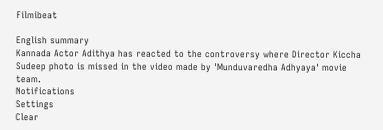Filmibeat

English summary
Kannada Actor Adithya has reacted to the controversy where Director Kiccha Sudeep photo is missed in the video made by 'Munduvaredha Adhyaya' movie team.
Notifications
Settings
Clear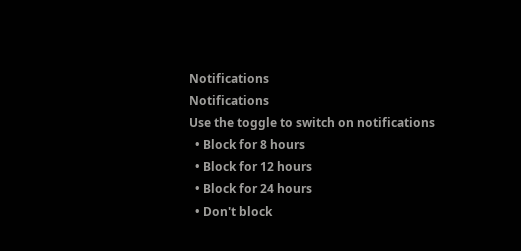Notifications
Notifications
Use the toggle to switch on notifications
  • Block for 8 hours
  • Block for 12 hours
  • Block for 24 hours
  • Don't block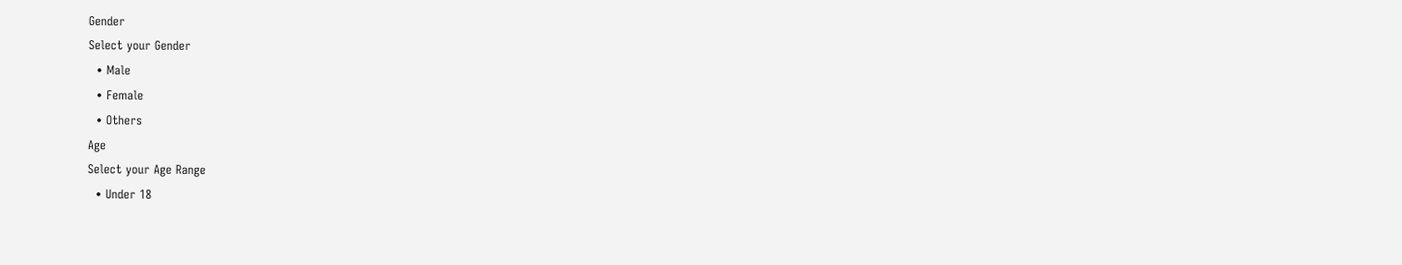Gender
Select your Gender
  • Male
  • Female
  • Others
Age
Select your Age Range
  • Under 18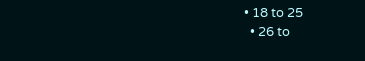• 18 to 25
  • 26 to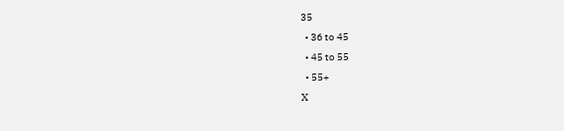35
  • 36 to 45
  • 45 to 55
  • 55+
X